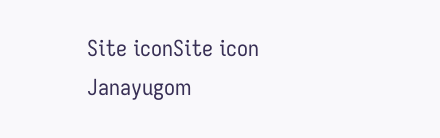Site iconSite icon Janayugom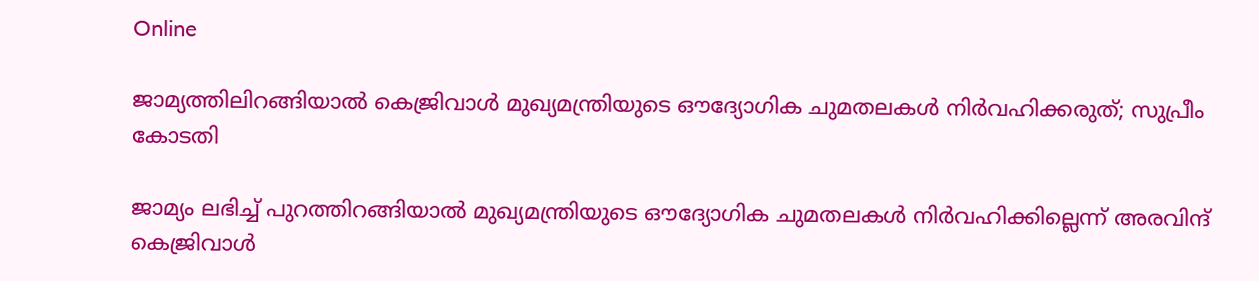Online

ജാമ്യത്തിലിറങ്ങിയാല്‍ കെജ്രിവാള്‍ മുഖ്യമന്ത്രിയുടെ ഔദ്യോഗിക ചുമതലകള്‍ നിര്‍വഹിക്കരുത്; സുപ്രീം കോടതി

ജാമ്യം ലഭിച്ച് പുറത്തിറങ്ങിയാല്‍ മുഖ്യമന്ത്രിയുടെ ഔദ്യോഗിക ചുമതലകള്‍ നിര്‍വഹിക്കില്ലെന്ന് അരവിന്ദ് കെജ്രിവാള്‍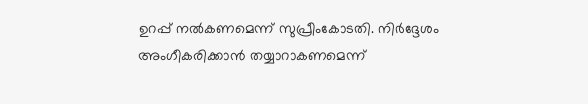ഉറപ്പ് നല്‍കണമെന്ന് സുപ്രീംകോടതി. നിര്‍ദ്ദേശം അംഗീകരിക്കാന്‍ തയ്യാറാകണമെന്ന്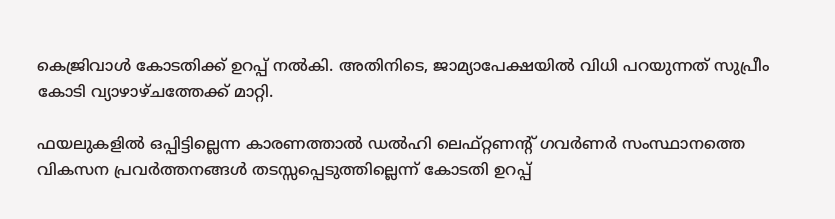കെജ്രിവാള്‍ കോടതിക്ക് ഉറപ്പ് നല്‍കി. അതിനിടെ, ജാമ്യാപേക്ഷയില്‍ വിധി പറയുന്നത് സുപ്രീം കോടി വ്യാഴാഴ്ചത്തേക്ക് മാറ്റി.

ഫയലുകളില്‍ ഒപ്പിട്ടില്ലെന്ന കാരണത്താല്‍ ഡല്‍ഹി ലെഫ്റ്റണന്റ് ഗവര്‍ണര്‍ സംസ്ഥാനത്തെ വികസന പ്രവര്‍ത്തനങ്ങള്‍ തടസ്സപ്പെടുത്തില്ലെന്ന് കോടതി ഉറപ്പ്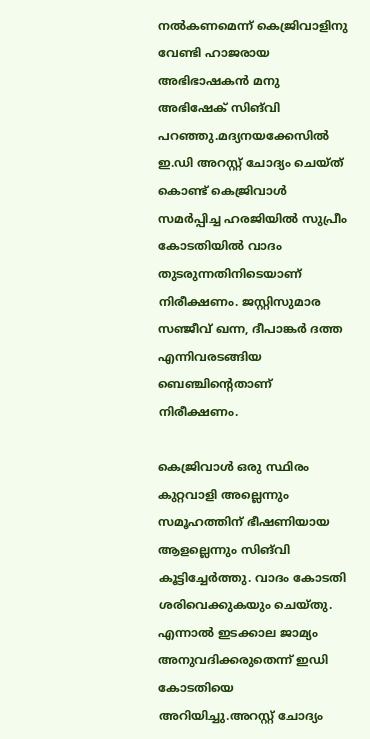നല്‍കണമെന്ന് കെജ്രിവാളിനു വേണ്ടി ഹാജരായ അഭിഭാഷകന്‍ മനു അഭിഷേക് സിങ്‌വി പറഞ്ഞു.മദ്യനയക്കേസില്‍ ഇ.ഡി അറസ്റ്റ് ചോദ്യം ചെയ്ത് കൊണ്ട് കെജ്രിവാള്‍ സമര്‍പ്പിച്ച ഹരജിയില്‍ സുപ്രീം കോടതിയില്‍ വാദം തുടരുന്നതിനിടെയാണ് നിരീക്ഷണം. ജസ്റ്റിസുമാര സഞ്ജീവ് ഖന്ന, ദീപാങ്കര്‍ ദത്ത എന്നിവരടങ്ങിയ ബെഞ്ചിന്റെതാണ് നിരീക്ഷണം.

കെജ്രിവാള്‍ ഒരു സ്ഥിരം കുറ്റവാളി അല്ലെന്നും സമൂഹത്തിന് ഭീഷണിയായ ആളല്ലെന്നും സിങ്‌വി കൂട്ടിച്ചേര്‍ത്തു. വാദം കോടതി ശരിവെക്കുകയും ചെയ്തു. എന്നാല്‍ ഇടക്കാല ജാമ്യം അനുവദിക്കരുതെന്ന് ഇഡി കോടതിയെ അറിയിച്ചു.അറസ്റ്റ് ചോദ്യം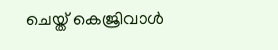ചെയ്ത് കെജ്രിവാള്‍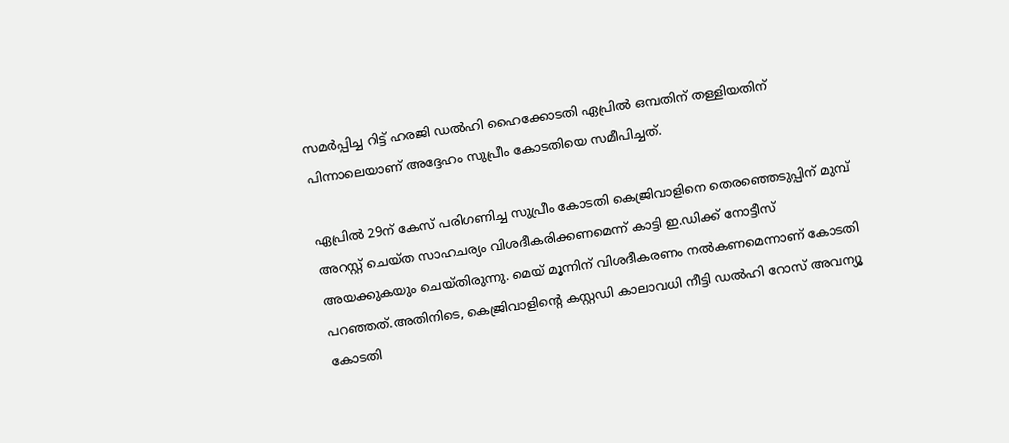സമര്‍പ്പിച്ച റിട്ട് ഹരജി ഡല്‍ഹി ഹൈക്കോടതി ഏപ്രില്‍ ഒമ്പതിന് തള്ളിയതിന് പിന്നാലെയാണ് അദ്ദേഹം സുപ്രീം കോടതിയെ സമീപിച്ചത്.

ഏപ്രില്‍ 29ന് കേസ് പരിഗണിച്ച സുപ്രീം കോടതി കെജ്രിവാളിനെ തെരഞ്ഞെടുപ്പിന് മുമ്പ് അറസ്റ്റ് ചെയ്ത സാഹചര്യം വിശദീകരിക്കണമെന്ന് കാട്ടി ഇ.ഡിക്ക് നോട്ടീസ് അയക്കുകയും ചെയ്തിരുന്നു. മെയ് മൂന്നിന് വിശദീകരണം നല്‍കണമെന്നാണ് കോടതി പറഞ്ഞത്.അതിനിടെ, കെജ്രിവാളിന്റെ കസ്റ്റഡി കാലാവധി നീട്ടി ഡല്‍ഹി റോസ് അവന്യൂ കോടതി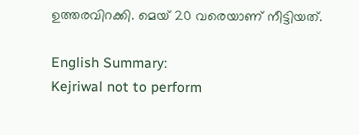ഉത്തരവിറക്കി. മെയ് 20 വരെയാണ് നീട്ടിയത്.

English Summary:
Kejriwal not to perform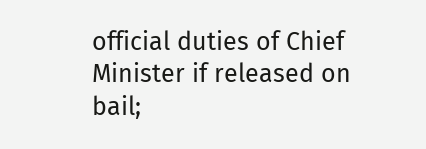official duties of Chief Minister if released on bail;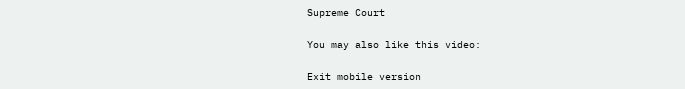Supreme Court

You may also like this video:

Exit mobile version